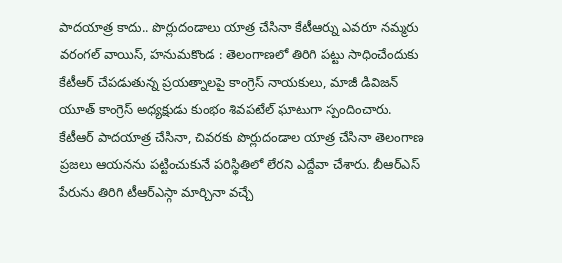పాదయాత్ర కాదు.. పొర్లుదండాలు యాత్ర చేసినా కేటీఆర్ను ఎవరూ నమ్మరు
వరంగల్ వాయిస్, హనుమకొండ : తెలంగాణలో తిరిగి పట్టు సాధించేందుకు కేటీఆర్ చేపడుతున్న ప్రయత్నాలపై కాంగ్రెస్ నాయకులు, మాజీ డివిజన్ యూత్ కాంగ్రెస్ అధ్యక్షుడు కుంభం శివపటేల్ ఘాటుగా స్పందించారు. కేటీఆర్ పాదయాత్ర చేసినా, చివరకు పొర్లుదండాల యాత్ర చేసినా తెలంగాణ ప్రజలు ఆయనను పట్టించుకునే పరిస్థితిలో లేరని ఎద్దేవా చేశారు. బీఆర్ఎస్ పేరును తిరిగి టీఆర్ఎస్గా మార్చినా వచ్చే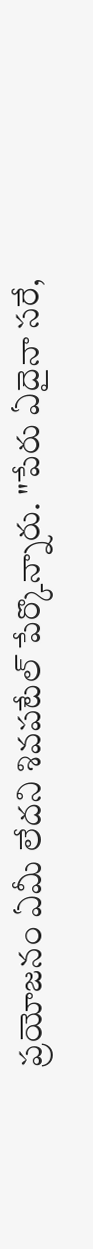ప్రయోజనం ఏమీ లేదని శివపటేల్ పేర్కొన్నారు. "పేరు ఏదైనా సరే,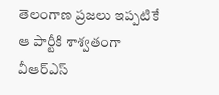తెలంగాణ ప్రజలు ఇప్పటికే ఆ పార్టీకి శాశ్వతంగా వీఆర్ఎస్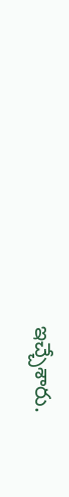ఇచ్చేశారు.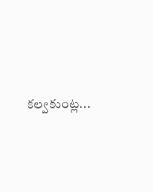కల్వకుంట్ల...